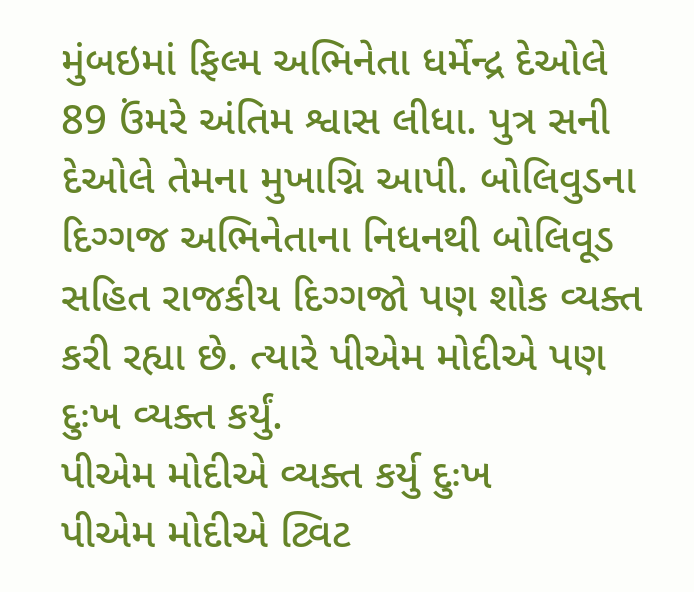મુંબઇમાં ફિલ્મ અભિનેતા ધર્મેન્દ્ર દેઓલે 89 ઉંમરે અંતિમ શ્વાસ લીધા. પુત્ર સની દેઓલે તેમના મુખાગ્નિ આપી. બોલિવુડના દિગ્ગજ અભિનેતાના નિધનથી બોલિવૂડ સહિત રાજકીય દિગ્ગજો પણ શોક વ્યક્ત કરી રહ્યા છે. ત્યારે પીએમ મોદીએ પણ દુઃખ વ્યક્ત કર્યું.
પીએમ મોદીએ વ્યક્ત કર્યુ દુઃખ
પીએમ મોદીએ ટ્વિટ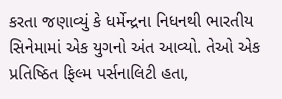કરતા જણાવ્યું કે ધર્મેન્દ્રના નિધનથી ભારતીય સિનેમામાં એક યુગનો અંત આવ્યો. તેઓ એક પ્રતિષ્ઠિત ફિલ્મ પર્સનાલિટી હતા,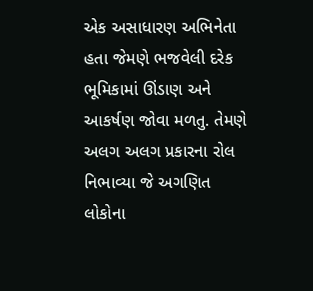એક અસાધારણ અભિનેતા હતા જેમણે ભજવેલી દરેક ભૂમિકામાં ઊંડાણ અને આકર્ષણ જોવા મળતુ. તેમણે અલગ અલગ પ્રકારના રોલ નિભાવ્યા જે અગણિત લોકોના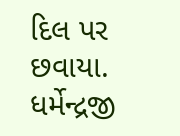દિલ પર છવાયા. ધર્મેન્દ્રજી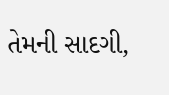તેમની સાદગી,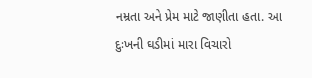નમ્રતા અને પ્રેમ માટે જાણીતા હતા. આ દુઃખની ઘડીમાં મારા વિચારો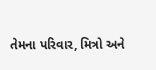તેમના પરિવાર, મિત્રો અને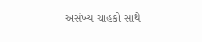અસંખ્ય ચાહકો સાથે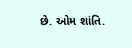છે. ઓમ શાંતિ.